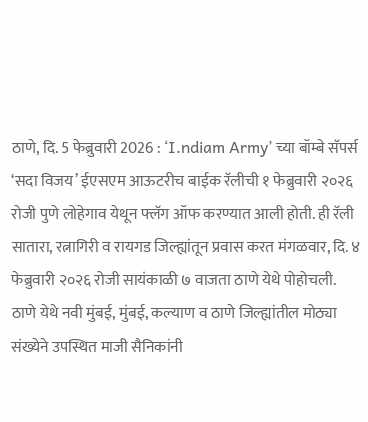ठाणे, दि. 5 फेब्रुवारी 2026 : ‘I.ndiam Army’ च्या बॉम्बे सॅपर्स ‘सदा विजय’ ईएसएम आऊटरीच बाईक रॅलीची १ फेब्रुवारी २०२६ रोजी पुणे लोहेगाव येथून फ्लॅग ऑफ करण्यात आली होती. ही रॅली सातारा, रत्नागिरी व रायगड जिल्ह्यांतून प्रवास करत मंगळवार, दि. ४ फेब्रुवारी २०२६ रोजी सायंकाळी ७ वाजता ठाणे येथे पोहोचली.
ठाणे येथे नवी मुंबई, मुंबई, कल्याण व ठाणे जिल्ह्यांतील मोठ्या संख्येने उपस्थित माजी सैनिकांनी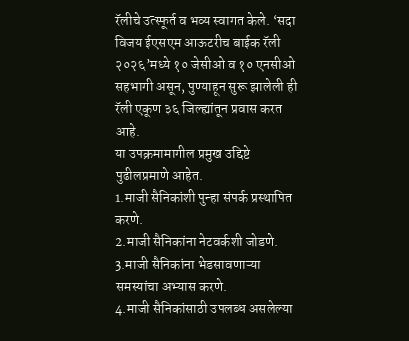रॅलीचे उत्स्फूर्त व भव्य स्वागत केले. ‘सदा विजय ईएसएम आऊटरीच बाईक रॅली २०२६’मध्ये १० जेसीओ व १० एनसीओ सहभागी असून, पुण्याहून सुरू झालेली ही रॅली एकूण ३६ जिल्ह्यांतून प्रवास करत आहे.
या उपक्रमामागील प्रमुख उद्दिष्टे पुढीलप्रमाणे आहेत.
1.माजी सैनिकांशी पुन्हा संपर्क प्रस्थापित करणे.
2.माजी सैनिकांना नेटवर्कशी जोडणे.
3.माजी सैनिकांना भेडसावणाऱ्या समस्यांचा अभ्यास करणे.
4.माजी सैनिकांसाठी उपलब्ध असलेल्या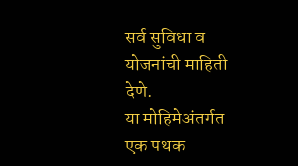सर्व सुविधा व योजनांची माहिती देणे.
या मोहिमेअंतर्गत एक पथक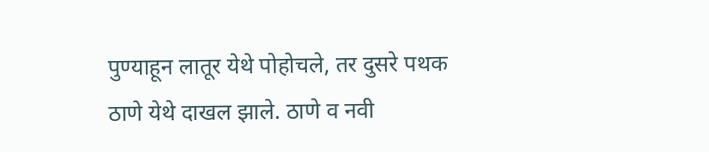पुण्याहून लातूर येथे पोहोचले, तर दुसरे पथक ठाणे येथे दाखल झाले. ठाणे व नवी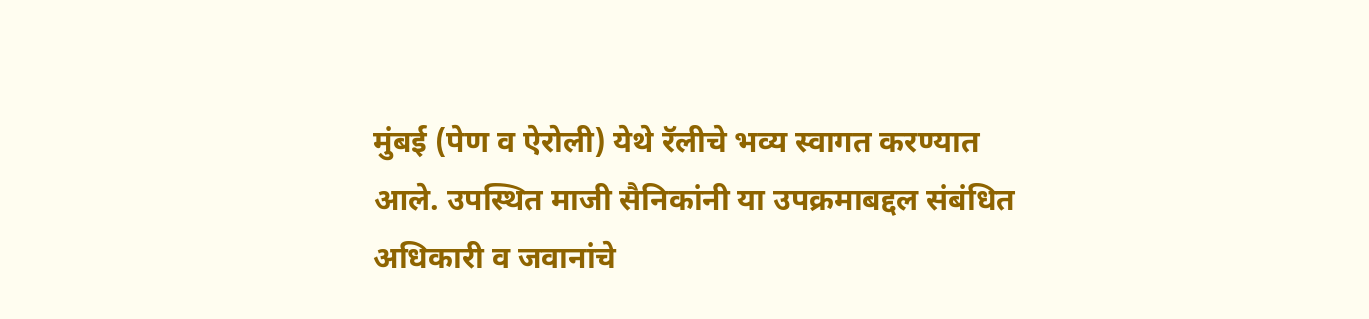मुंबई (पेण व ऐरोली) येथे रॅलीचे भव्य स्वागत करण्यात आले. उपस्थित माजी सैनिकांनी या उपक्रमाबद्दल संबंधित अधिकारी व जवानांचे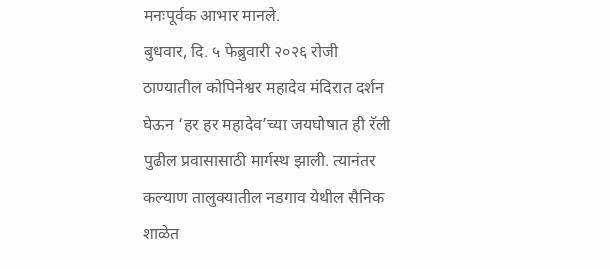मनःपूर्वक आभार मानले.
बुधवार, दि. ५ फेब्रुवारी २०२६ रोजी ठाण्यातील कोपिनेश्वर महादेव मंदिरात दर्शन घेऊन ‘हर हर महादेव’च्या जयघोषात ही रॅली पुढील प्रवासासाठी मार्गस्थ झाली. त्यानंतर कल्याण तालुक्यातील नडगाव येथील सैनिक शाळेत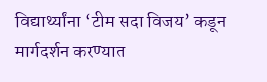विद्यार्थ्यांना ‘टीम सदा विजय’ कडून मार्गदर्शन करण्यात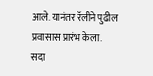आले. यानंतर रॅलीने पुढील प्रवासास प्रारंभ केला.
सदा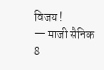विजय !
— माजी सैनिक
8